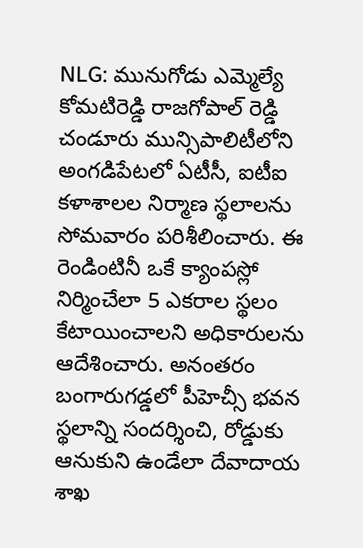NLG: మునుగోడు ఎమ్మెల్యే కోమటిరెడ్డి రాజగోపాల్ రెడ్డి చండూరు మున్సిపాలిటీలోని అంగడిపేటలో ఏటీసీ, ఐటీఐ కళాశాలల నిర్మాణ స్థలాలను సోమవారం పరిశీలించారు. ఈ రెండింటినీ ఒకే క్యాంపస్లో నిర్మించేలా 5 ఎకరాల స్థలం కేటాయించాలని అధికారులను ఆదేశించారు. అనంతరం బంగారుగడ్డలో పీహెచ్సీ భవన స్థలాన్ని సందర్శించి, రోడ్డుకు ఆనుకుని ఉండేలా దేవాదాయ శాఖ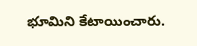భూమిని కేటాయించారు.